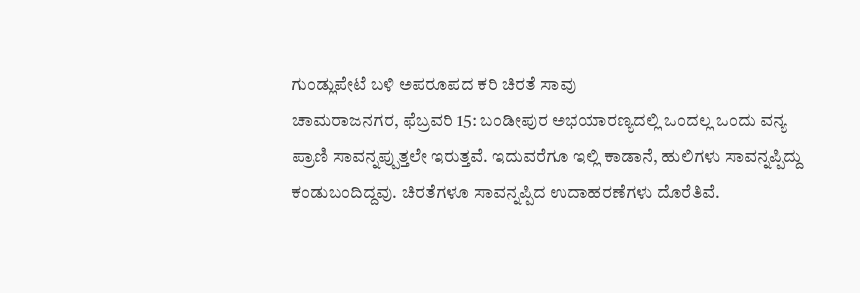ಗುಂಡ್ಲುಪೇಟೆ ಬಳಿ ಅಪರೂಪದ ಕರಿ ಚಿರತೆ ಸಾವು
ಚಾಮರಾಜನಗರ, ಫೆಬ್ರವರಿ 15: ಬಂಡೀಪುರ ಅಭಯಾರಣ್ಯದಲ್ಲಿ ಒಂದಲ್ಲ ಒಂದು ವನ್ಯ ಪ್ರಾಣಿ ಸಾವನ್ನಪ್ಪುತ್ತಲೇ ಇರುತ್ತವೆ. ಇದುವರೆಗೂ ಇಲ್ಲಿ ಕಾಡಾನೆ, ಹುಲಿಗಳು ಸಾವನ್ನಪ್ಪಿದ್ದು ಕಂಡುಬಂದಿದ್ದವು. ಚಿರತೆಗಳೂ ಸಾವನ್ನಪ್ಪಿದ ಉದಾಹರಣೆಗಳು ದೊರೆತಿವೆ.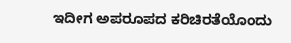ಇದೀಗ ಅಪರೂಪದ ಕರಿಚಿರತೆಯೊಂದು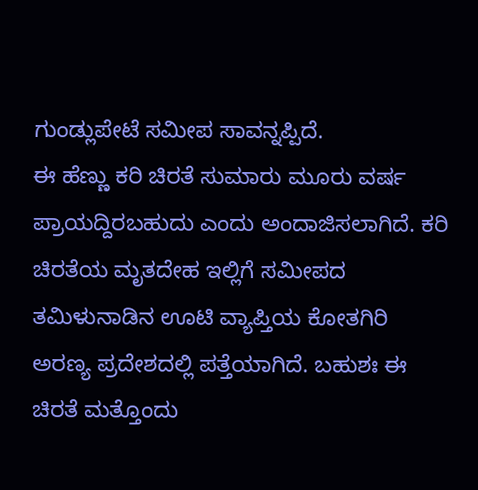ಗುಂಡ್ಲುಪೇಟೆ ಸಮೀಪ ಸಾವನ್ನಪ್ಪಿದೆ.
ಈ ಹೆಣ್ಣು ಕರಿ ಚಿರತೆ ಸುಮಾರು ಮೂರು ವರ್ಷ ಪ್ರಾಯದ್ದಿರಬಹುದು ಎಂದು ಅಂದಾಜಿಸಲಾಗಿದೆ. ಕರಿ ಚಿರತೆಯ ಮೃತದೇಹ ಇಲ್ಲಿಗೆ ಸಮೀಪದ ತಮಿಳುನಾಡಿನ ಊಟಿ ವ್ಯಾಪ್ತಿಯ ಕೋತಗಿರಿ ಅರಣ್ಯ ಪ್ರದೇಶದಲ್ಲಿ ಪತ್ತೆಯಾಗಿದೆ. ಬಹುಶಃ ಈ ಚಿರತೆ ಮತ್ತೊಂದು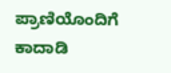ಪ್ರಾಣಿಯೊಂದಿಗೆ ಕಾದಾಡಿ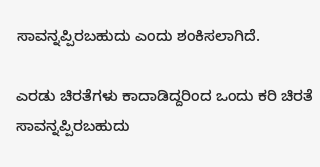ಸಾವನ್ನಪ್ಪಿರಬಹುದು ಎಂದು ಶಂಕಿಸಲಾಗಿದೆ.

ಎರಡು ಚಿರತೆಗಳು ಕಾದಾಡಿದ್ದರಿಂದ ಒಂದು ಕರಿ ಚಿರತೆ ಸಾವನ್ನಪ್ಪಿರಬಹುದು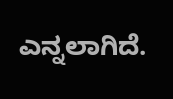ಎನ್ನಲಾಗಿದೆ.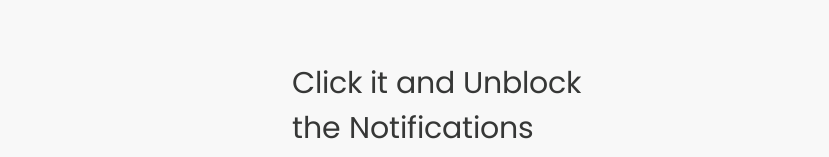Click it and Unblock the Notifications